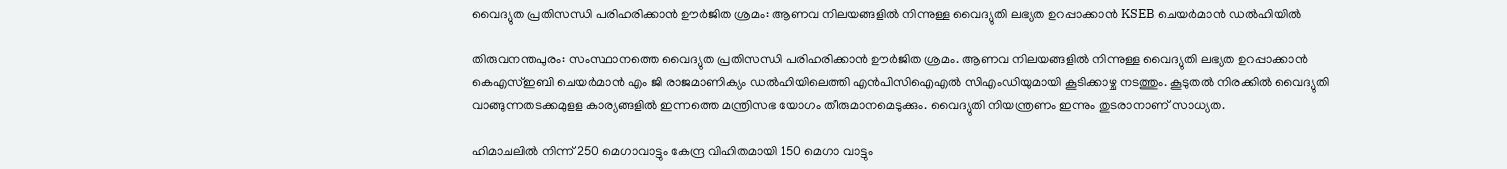വൈദ്യുത പ്രതിസന്ധി പരിഹരിക്കാന്‍ ഊര്‍ജിത ശ്രമം: ആണവ നിലയങ്ങളില്‍ നിന്നുള്ള വൈദ്യുതി ലഭ്യത ഉറപ്പാക്കാന്‍ KSEB ചെയര്‍മാന്‍ ഡല്‍ഹിയില്‍

തിരുവനന്തപുരം: സംസ്ഥാനത്തെ വൈദ്യുത പ്രതിസന്ധി പരിഹരിക്കാന്‍ ഊര്‍ജിത ശ്രമം. ആണവ നിലയങ്ങളില്‍ നിന്നുള്ള വൈദ്യുതി ലഭ്യത ഉറപ്പാക്കാന്‍ കെഎസ്ഇബി ചെയര്‍മാന്‍ എം ജി രാജമാണിക്യം ഡല്‍ഹിയിലെത്തി എന്‍പിസിഐഎല്‍ സിഎംഡിയുമായി കൂടിക്കാഴ്ച നടത്തും. കൂടുതല്‍ നിരക്കില്‍ വൈദ്യുതി വാങ്ങുന്നതടക്കമുളള കാര്യങ്ങളില്‍ ഇന്നത്തെ മന്ത്രിസഭ യോഗം തീരുമാനമെടുക്കും. വൈദ്യുതി നിയന്ത്രണം ഇന്നും തുടരാനാണ് സാധ്യത.

ഹിമാചലില്‍ നിന്ന് 250 മെഗാവാട്ടും കേന്ദ്ര വിഹിതമായി 150 മെഗാ വാട്ടും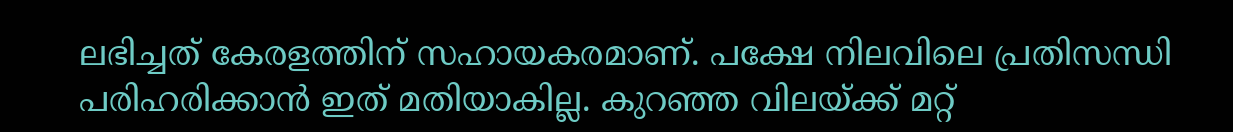ലഭിച്ചത് കേരളത്തിന് സഹായകരമാണ്. പക്ഷേ നിലവിലെ പ്രതിസന്ധി പരിഹരിക്കാന്‍ ഇത് മതിയാകില്ല. കുറഞ്ഞ വിലയ്ക്ക് മറ്റ്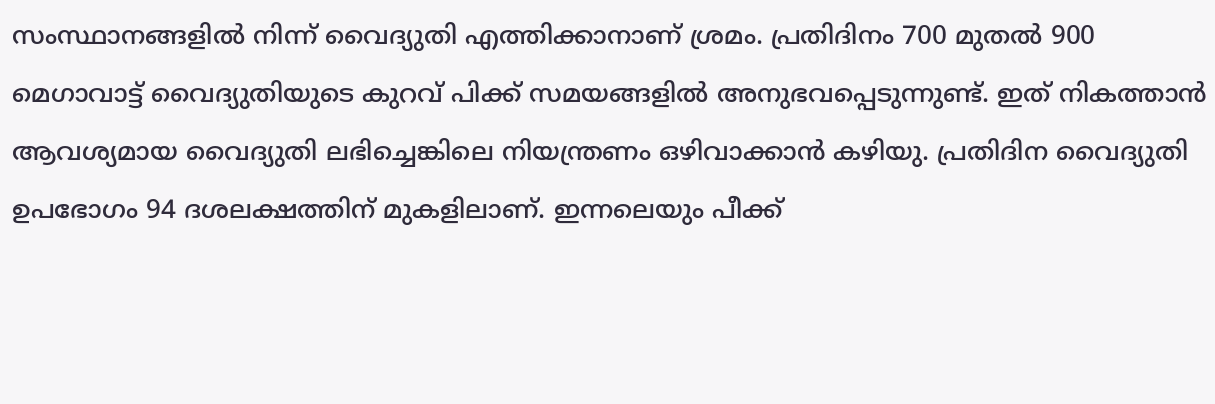സംസ്ഥാനങ്ങളില്‍ നിന്ന് വൈദ്യുതി എത്തിക്കാനാണ് ശ്രമം. പ്രതിദിനം 700 മുതല്‍ 900 മെഗാവാട്ട് വൈദ്യുതിയുടെ കുറവ് പിക്ക് സമയങ്ങളില്‍ അനുഭവപ്പെടുന്നുണ്ട്. ഇത് നികത്താന്‍ ആവശ്യമായ വൈദ്യുതി ലഭിച്ചെങ്കിലെ നിയന്ത്രണം ഒഴിവാക്കാന്‍ കഴിയു. പ്രതിദിന വൈദ്യുതി ഉപഭോഗം 94 ദശലക്ഷത്തിന് മുകളിലാണ്. ഇന്നലെയും പീക്ക്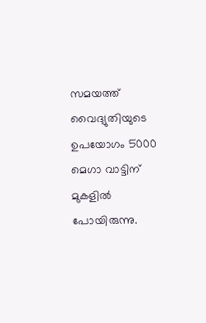സമയത്ത് വൈദ്യുതിയുടെ ഉപയോഗം 5000 മെഗാ വാട്ടിന് മുകളില്‍ പോയിരുന്നു.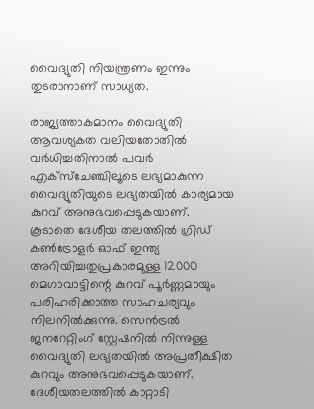വൈദ്യുതി നിയന്ത്രണം ഇന്നും തുടരാനാണ് സാധ്യത.

രാജ്യത്താകമാനം വൈദ്യുതി ആവശ്യകത വലിയതോതില്‍ വര്‍ധിച്ചതിനാല്‍ പവര്‍ എക്‌സ്‌ചേഞ്ചിലൂടെ ലഭ്യമാകുന്ന വൈദ്യുതിയുടെ ലഭ്യതയില്‍ കാര്യമായ കുറവ് അനുഭവപ്പെടുകയാണ്. കൂടാതെ ദേശീയ തലത്തില്‍ ഗ്രിഡ് കണ്‍ട്രോളര്‍ ഓഫ് ഇന്ത്യ അറിയിച്ചതുപ്രകാരമുള്ള 12000 മെഗാവാട്ടിന്റെ കുറവ് പൂര്‍ണ്ണമായും പരിഹരിക്കാത്ത സാഹചര്യവും നിലനില്‍ക്കുന്നു. സെന്‍ട്രല്‍ ജനറേറ്റിംഗ് സ്റ്റേഷനില്‍ നിന്നുള്ള വൈദ്യുതി ലഭ്യതയില്‍ അപ്രതീക്ഷിത കുറവും അനുഭവപ്പെടുകയാണ്. ദേശീയതലത്തില്‍ കാറ്റാടി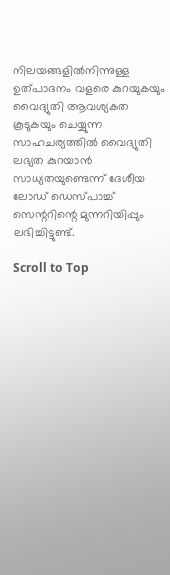നിലയങ്ങളില്‍നിന്നുള്ള ഉത്പാദനം വളരെ കുറയുകയും വൈദ്യുതി ആവശ്യകത കൂടുകയും ചെയ്യുന്ന സാഹചര്യത്തില്‍ വൈദ്യുതി ലഭ്യത കുറയാന്‍ സാധ്യതയുണ്ടെന്ന് ദേശീയ ലോഡ് ഡെസ്പാച്ച് സെന്ററിന്റെ മുന്നറിയിപ്പും ലഭിച്ചിട്ടുണ്ട്.

Scroll to Top